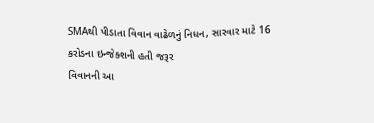SMAથી પીડાતા વિવાન વાઢેળનું નિધન, સારવાર માટે 16 કરોડના ઇન્જેક્શની હતી જરૂર
વિવાનની આ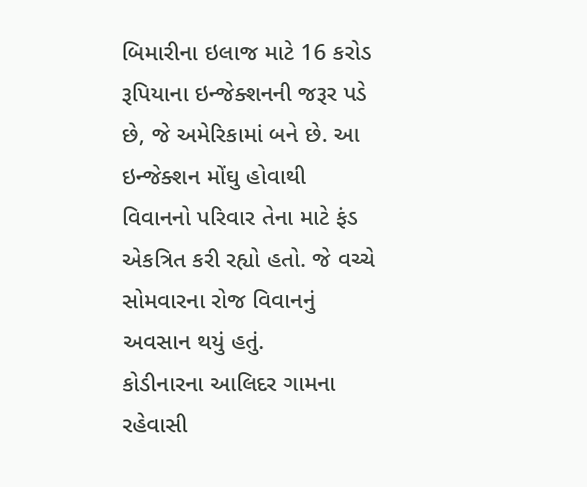બિમારીના ઇલાજ માટે 16 કરોડ રૂપિયાના ઇન્જેક્શનની જરૂર પડે છે, જે અમેરિકામાં બને છે. આ ઇન્જેક્શન મોંઘુ હોવાથી વિવાનનો પરિવાર તેના માટે ફંડ એકત્રિત કરી રહ્યો હતો. જે વચ્ચે સોમવારના રોજ વિવાનનું અવસાન થયું હતું.
કોડીનારના આલિદર ગામના રહેવાસી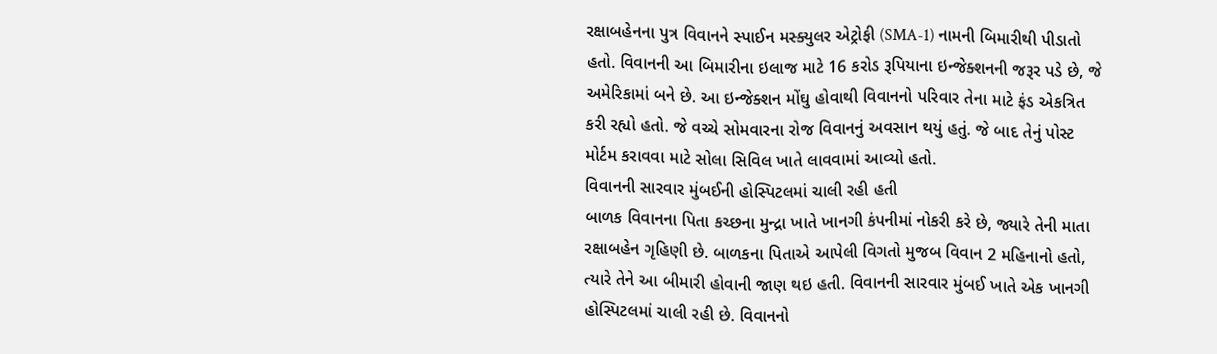રક્ષાબહેનના પુત્ર વિવાનને સ્પાઈન મસ્ક્યુલર એટ્રોફી (SMA-1) નામની બિમારીથી પીડાતો હતો. વિવાનની આ બિમારીના ઇલાજ માટે 16 કરોડ રૂપિયાના ઇન્જેક્શનની જરૂર પડે છે, જે અમેરિકામાં બને છે. આ ઇન્જેક્શન મોંઘુ હોવાથી વિવાનનો પરિવાર તેના માટે ફંડ એકત્રિત કરી રહ્યો હતો. જે વચ્ચે સોમવારના રોજ વિવાનનું અવસાન થયું હતું. જે બાદ તેનું પોસ્ટ મોર્ટમ કરાવવા માટે સોલા સિવિલ ખાતે લાવવામાં આવ્યો હતો.
વિવાનની સારવાર મુંબઈની હોસ્પિટલમાં ચાલી રહી હતી
બાળક વિવાનના પિતા કચ્છના મુન્દ્રા ખાતે ખાનગી કંપનીમાં નોકરી કરે છે, જ્યારે તેની માતા રક્ષાબહેન ગૃહિણી છે. બાળકના પિતાએ આપેલી વિગતો મુજબ વિવાન 2 મહિનાનો હતો, ત્યારે તેને આ બીમારી હોવાની જાણ થઇ હતી. વિવાનની સારવાર મુંબઈ ખાતે એક ખાનગી હોસ્પિટલમાં ચાલી રહી છે. વિવાનનો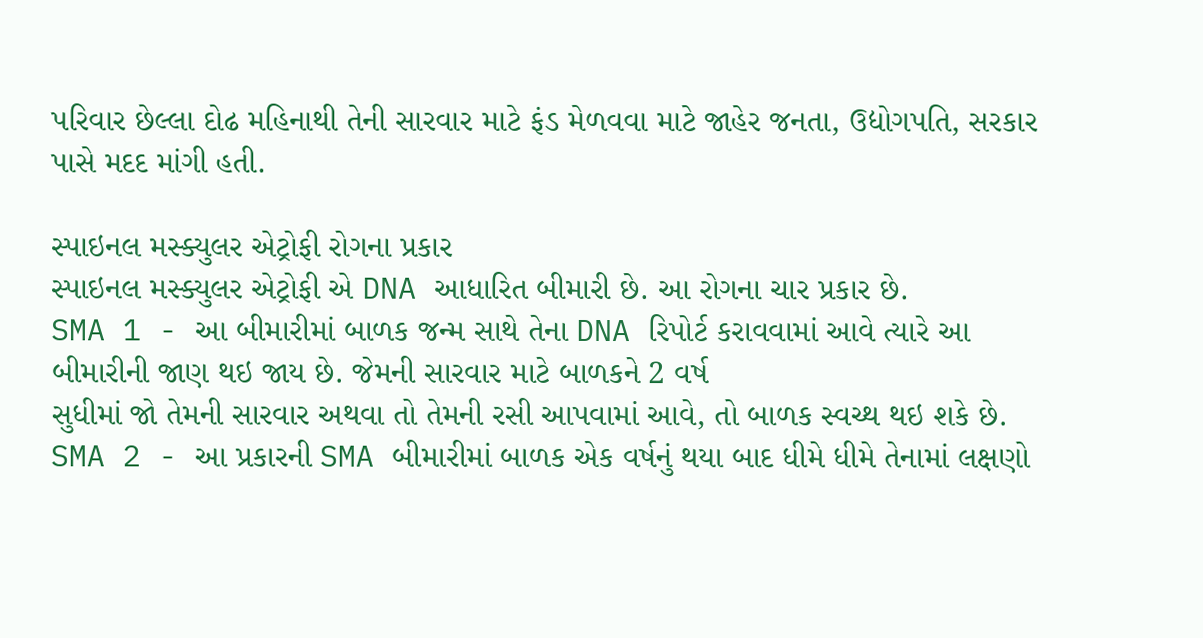પરિવાર છેલ્લા દોઢ મહિનાથી તેની સારવાર માટે ફંડ મેળવવા માટે જાહેર જનતા, ઉદ્યોગપતિ, સરકાર પાસે મદદ માંગી હતી.

સ્પાઇનલ મસ્ક્યુલર એટ્રોફી રોગના પ્રકાર
સ્પાઇનલ મસ્ક્યુલર એટ્રોફી એ DNA આધારિત બીમારી છે. આ રોગના ચાર પ્રકાર છે.
SMA 1 - આ બીમારીમાં બાળક જન્મ સાથે તેના DNA રિપોર્ટ કરાવવામાં આવે ત્યારે આ બીમારીની જાણ થઇ જાય છે. જેમની સારવાર માટે બાળકને 2 વર્ષ
સુધીમાં જો તેમની સારવાર અથવા તો તેમની રસી આપવામાં આવે, તો બાળક સ્વચ્થ થઇ શકે છે.
SMA 2 - આ પ્રકારની SMA બીમારીમાં બાળક એક વર્ષનું થયા બાદ ધીમે ધીમે તેનામાં લક્ષણો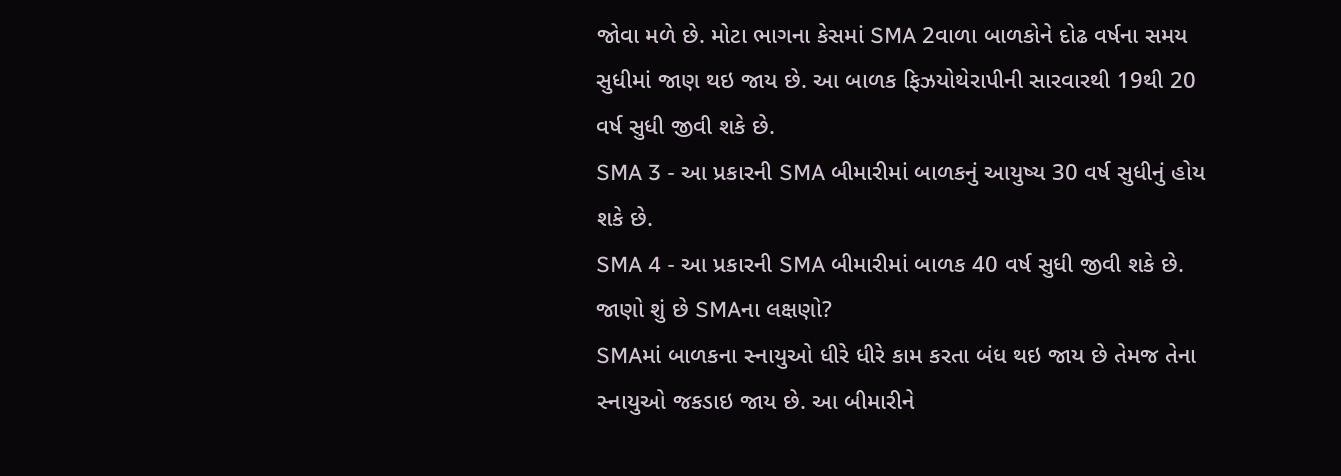જોવા મળે છે. મોટા ભાગના કેસમાં SMA 2વાળા બાળકોને દોઢ વર્ષના સમય સુધીમાં જાણ થઇ જાય છે. આ બાળક ફિઝયોથેરાપીની સારવારથી 19થી 20 વર્ષ સુધી જીવી શકે છે.
SMA 3 - આ પ્રકારની SMA બીમારીમાં બાળકનું આયુષ્ય 30 વર્ષ સુધીનું હોય શકે છે.
SMA 4 - આ પ્રકારની SMA બીમારીમાં બાળક 40 વર્ષ સુધી જીવી શકે છે.
જાણો શું છે SMAના લક્ષણો?
SMAમાં બાળકના સ્નાયુઓ ધીરે ધીરે કામ કરતા બંધ થઇ જાય છે તેમજ તેના સ્નાયુઓ જકડાઇ જાય છે. આ બીમારીને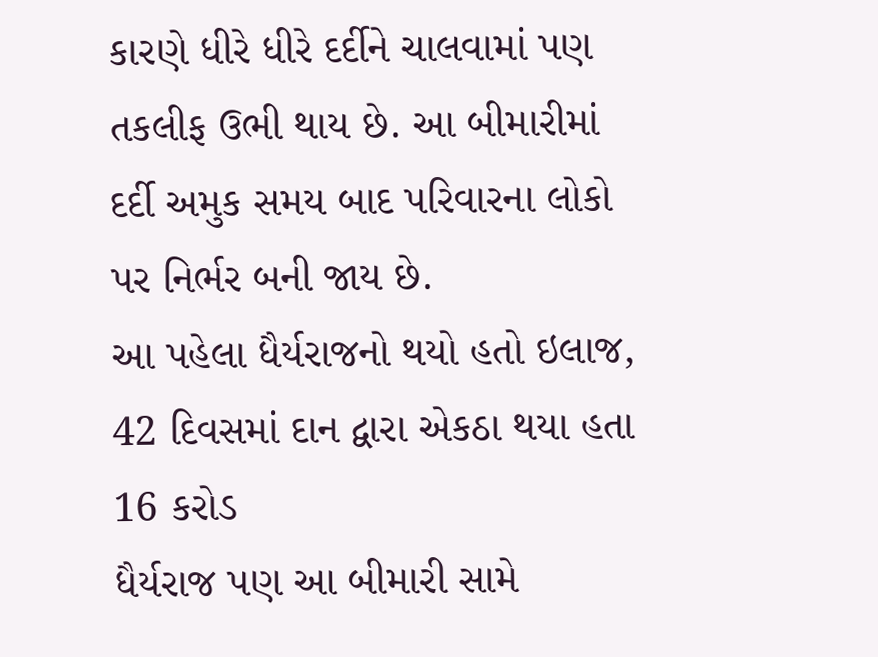કારણે ધીરે ધીરે દર્દીને ચાલવામાં પણ તકલીફ ઉભી થાય છે. આ બીમારીમાં દર્દી અમુક સમય બાદ પરિવારના લોકો પર નિર્ભર બની જાય છે.
આ પહેલા ધૈર્યરાજનો થયો હતો ઇલાજ, 42 દિવસમાં દાન દ્વારા એકઠા થયા હતા 16 કરોડ
ધૈર્યરાજ પણ આ બીમારી સામે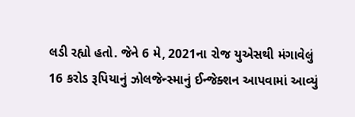લડી રહ્યો હતો. જેને 6 મે, 2021ના રોજ યુએસથી મંગાવેલું 16 કરોડ રૂપિયાનું ઝોલજેન્સ્માનું ઈન્જેક્શન આપવામાં આવ્યું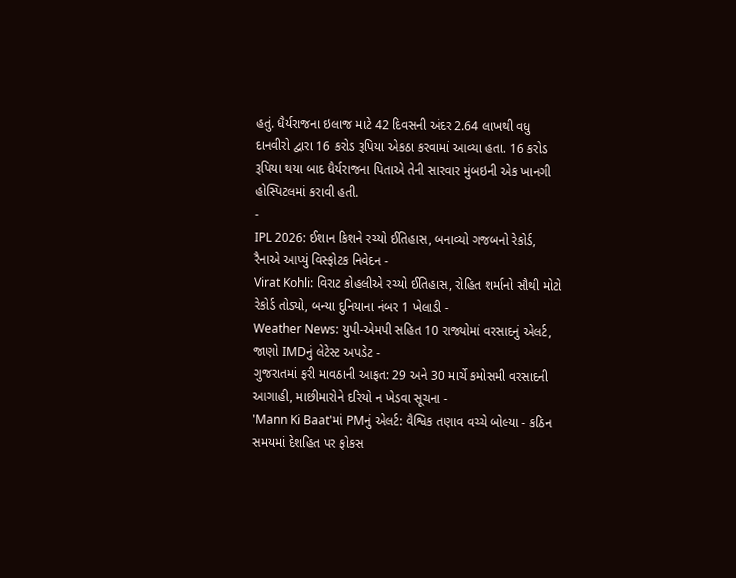હતું. ધૈર્યરાજના ઇલાજ માટે 42 દિવસની અંદર 2.64 લાખથી વધુ દાનવીરો દ્વારા 16 કરોડ રૂપિયા એકઠા કરવામાં આવ્યા હતા. 16 કરોડ રૂપિયા થયા બાદ ધૈર્યરાજના પિતાએ તેની સારવાર મુંબઇની એક ખાનગી હોસ્પિટલમાં કરાવી હતી.
-
IPL 2026: ઈશાન કિશને રચ્યો ઈતિહાસ, બનાવ્યો ગજબનો રેકોર્ડ, રૈનાએ આપ્યું વિસ્ફોટક નિવેદન -
Virat Kohli: વિરાટ કોહલીએ રચ્યો ઈતિહાસ, રોહિત શર્માનો સૌથી મોટો રેકોર્ડ તોડ્યો, બન્યા દુનિયાના નંબર 1 ખેલાડી -
Weather News: યુપી-એમપી સહિત 10 રાજ્યોમાં વરસાદનું એલર્ટ, જાણો IMDનું લેટેસ્ટ અપડેટ -
ગુજરાતમાં ફરી માવઠાની આફત: 29 અને 30 માર્ચે કમોસમી વરસાદની આગાહી, માછીમારોને દરિયો ન ખેડવા સૂચના -
'Mann Ki Baat'માં PMનું એલર્ટ: વૈશ્વિક તણાવ વચ્ચે બોલ્યા - કઠિન સમયમાં દેશહિત પર ફોકસ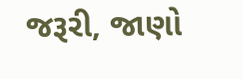જરૂરી, જાણો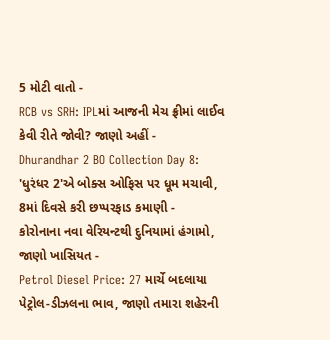5 મોટી વાતો -
RCB vs SRH: IPLમાં આજની મેચ ફ્રીમાં લાઈવ કેવી રીતે જોવી? જાણો અહીં -
Dhurandhar 2 BO Collection Day 8: 'ધુરંધર 2'એ બોક્સ ઓફિસ પર ધૂમ મચાવી, 8માં દિવસે કરી છપ્પરફાડ કમાણી -
કોરોનાના નવા વેરિયન્ટથી દુનિયામાં હંગામો, જાણો ખાસિયત -
Petrol Diesel Price: 27 માર્ચે બદલાયા પેટ્રોલ-ડીઝલના ભાવ, જાણો તમારા શહેરની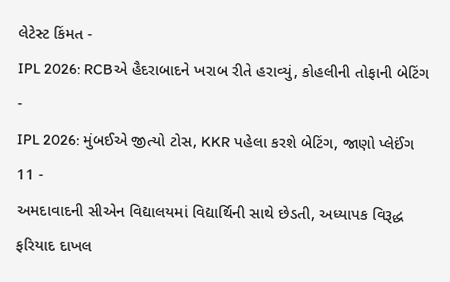લેટેસ્ટ કિંમત -
IPL 2026: RCBએ હૈદરાબાદને ખરાબ રીતે હરાવ્યું, કોહલીની તોફાની બેટિંગ -
IPL 2026: મુંબઈએ જીત્યો ટોસ, KKR પહેલા કરશે બેટિંગ, જાણો પ્લેઈંગ 11 -
અમદાવાદની સીએન વિદ્યાલયમાં વિદ્યાર્થિની સાથે છેડતી, અધ્યાપક વિરૂદ્ધ ફરિયાદ દાખલ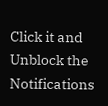Click it and Unblock the Notifications